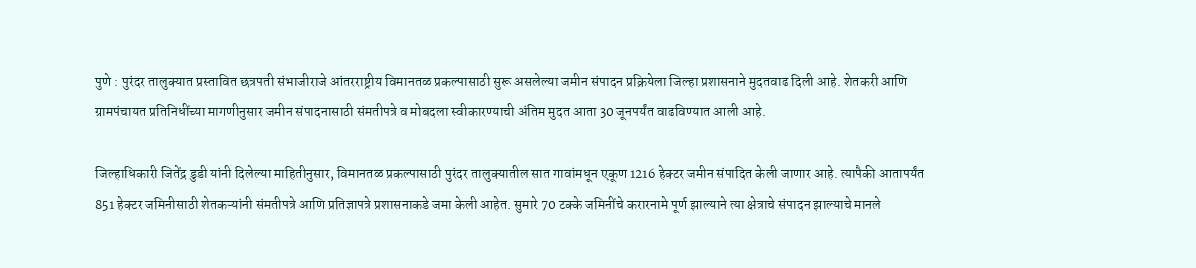पुणे : पुरंदर तालुक्यात प्रस्तावित छत्रपती संभाजीराजे आंतरराष्ट्रीय विमानतळ प्रकल्पासाठी सुरू असलेल्या जमीन संपादन प्रक्रियेला जिल्हा प्रशासनाने मुदतवाढ दिली आहे. शेतकरी आणि ग्रामपंचायत प्रतिनिधींच्या मागणीनुसार जमीन संपादनासाठी संमतीपत्रे व मोबदला स्वीकारण्याची अंतिम मुदत आता 30 जूनपर्यंत वाढविण्यात आली आहे.

जिल्हाधिकारी जितेंद्र डुडी यांनी दिलेल्या माहितीनुसार, विमानतळ प्रकल्पासाठी पुरंदर तालुक्यातील सात गावांमधून एकूण 1216 हेक्टर जमीन संपादित केली जाणार आहे. त्यापैकी आतापर्यंत 851 हेक्टर जमिनीसाठी शेतकऱ्यांनी संमतीपत्रे आणि प्रतिज्ञापत्रे प्रशासनाकडे जमा केली आहेत. सुमारे 70 टक्के जमिनींचे करारनामे पूर्ण झाल्याने त्या क्षेत्राचे संपादन झाल्याचे मानले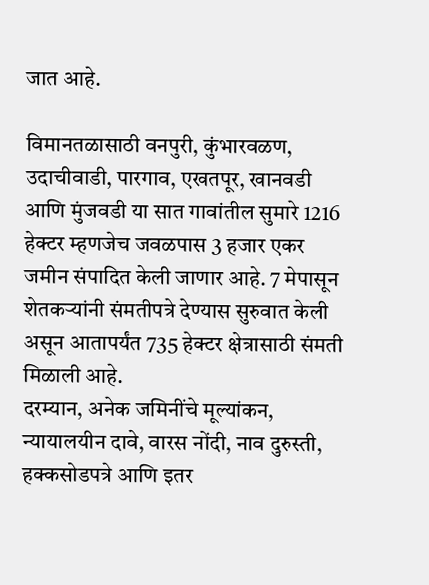जात आहे.

विमानतळासाठी वनपुरी, कुंभारवळण, उदाचीवाडी, पारगाव, एखतपूर, खानवडी आणि मुंजवडी या सात गावांतील सुमारे 1216 हेक्टर म्हणजेच जवळपास 3 हजार एकर जमीन संपादित केली जाणार आहे. 7 मेपासून शेतकऱ्यांनी संमतीपत्रे देण्यास सुरुवात केली असून आतापर्यंत 735 हेक्टर क्षेत्रासाठी संमती मिळाली आहे.
दरम्यान, अनेक जमिनींचे मूल्यांकन, न्यायालयीन दावे, वारस नोंदी, नाव दुरुस्ती, हक्कसोडपत्रे आणि इतर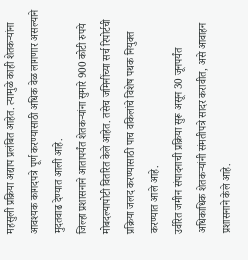महसुली प्रक्रिया अद्याप प्रलंबित आहेत. त्यामुळे काही शेतकऱ्यांना आवश्यक कागदपत्रे पूर्ण करण्यासाठी अधिक वेळ लागणार असल्याने मुदतवाढ देण्यात आली आहे.
जिल्हा प्रशासनाने आतापर्यंत शेतकऱ्यांना सुमारे 900 कोटी रुपये मोबदल्यापोटी वितरित केले आहेत. तसेच जमिनींच्या सर्च रिपोर्टची प्रक्रिया जलद करण्यासाठी पाच वकिलांचे विशेष पथक नियुक्त करण्यात आले आहे.
उर्वरित जमीन संपादनाची प्रक्रिया सुरू असून 30 जूनपर्यंत अधिकाधिक शेतकऱ्यांनी संमतीपत्रे सादर करावीत, असे आवाहन प्रशासनाने केले आहे.